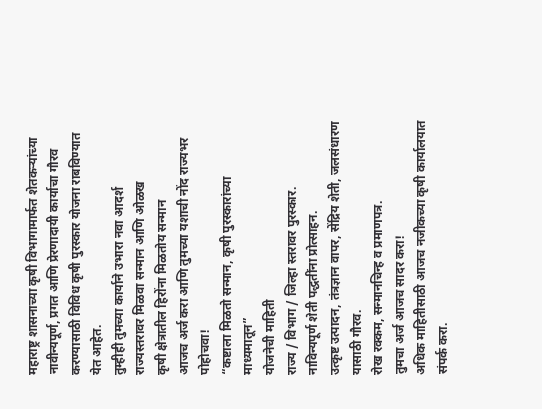महाराष्ट्र शासनाच्या कृषी विभागामार्फत शेतकऱ्यांच्या नावीन्यपूर्ण, प्रगत आणि प्रेरणादायी कार्याचा गौरव करण्यासाठी विविध कृषी पुरस्कार योजना राबविण्यात येत आहेत.
तुम्हीही तुमच्या कार्याने उभारा नवा आदर्श
राज्यस्तरावर मिळवा सन्मान आणि ओळख
कृषी क्षेत्रातील हिरोंना मिळतोय सन्मान
आजच अर्ज करा आणि तुमच्या यशाची नोंद राज्यभर पोहोचवा!
“कष्टाला मिळतो सन्मान, कृषी पुरस्कारांच्या माध्यमातून”
योजनेची माहिती
राज्य / विभाग / जिल्हा स्तरावर पुरस्कार.
नाविन्यपूर्ण शेती पद्धतींना प्रोत्साहन.
उत्कृष्ट उत्पादन, तंत्रज्ञान वापर, सेंद्रिय शेती, जलसंधारण यासाठी गौरव.
रोख रक्कम, सन्मानचिन्ह व प्रमाणपत्र.
तुमचा अर्ज आजच सादर करा!
अधिक माहितीसाठी आजच नजीकच्या कृषी कार्यालयात संपर्क करा.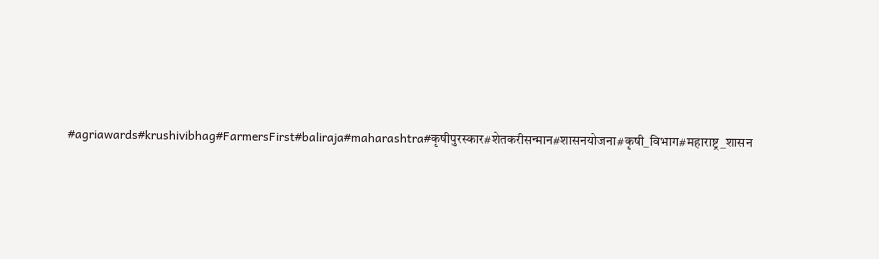#agriawards#krushivibhag#FarmersFirst#baliraja#maharashtra#कृषीपुरस्कार#शेतकरीसन्मान#शासनयोजना#कृषी_विभाग#महाराष्ट्र_शासन